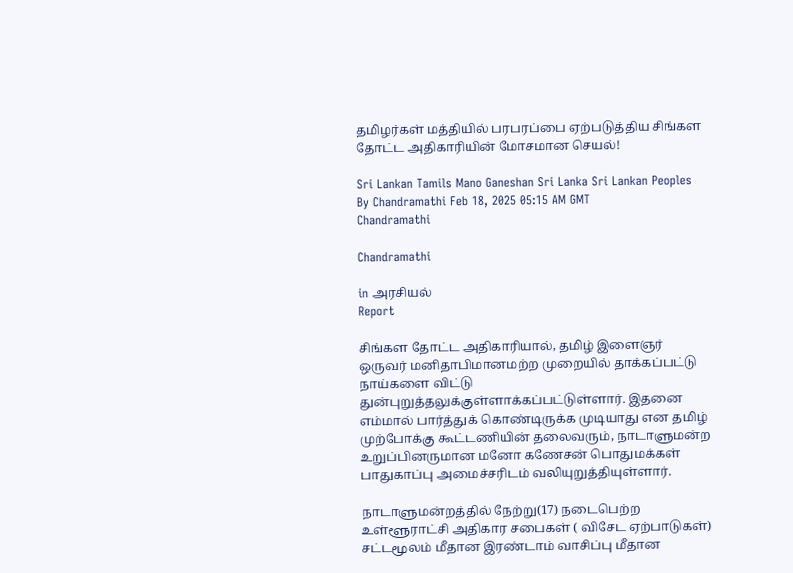தமிழர்கள் மத்தியில் பரபரப்பை ஏற்படுத்திய சிங்கள தோட்ட அதிகாரியின் மோசமான செயல்!

Sri Lankan Tamils Mano Ganeshan Sri Lanka Sri Lankan Peoples
By Chandramathi Feb 18, 2025 05:15 AM GMT
Chandramathi

Chandramathi

in அரசியல்
Report

சிங்கள தோட்ட அதிகாரியால், தமிழ் இளைஞர் ஒருவர் மனிதாபிமானமற்ற முறையில் தாக்கப்பட்டு நாய்களை விட்டு துன்புறுத்தலுக்குள்ளாக்கப்பட்டுள்ளார். இதனை எம்மால் பார்த்துக் கொண்டிருக்க முடியாது என தமிழ் முற்போக்கு கூட்டணியின் தலைவரும், நாடாளுமன்ற உறுப்பினருமான மனோ கணேசன் பொதுமக்கள் பாதுகாப்பு அமைச்சரிடம் வலியுறுத்தியுள்ளார்.

நாடாளுமன்றத்தில் நேற்று(17) நடைபெற்ற உள்ளூராட்சி அதிகார சபைகள் ( விசேட ஏற்பாடுகள்) சட்டமூலம் மீதான இரண்டாம் வாசிப்பு மீதான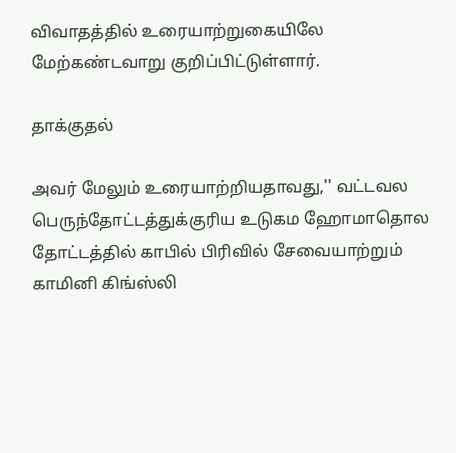விவாதத்தில் உரையாற்றுகையிலே மேற்கண்டவாறு குறிப்பிட்டுள்ளார்.

தாக்குதல்

அவர் மேலும் உரையாற்றியதாவது,'' வட்டவல பெருந்தோட்டத்துக்குரிய உடுகம ஹோமாதொல தோட்டத்தில் காபில் பிரிவில் சேவையாற்றும் காமினி கிங்ஸ்லி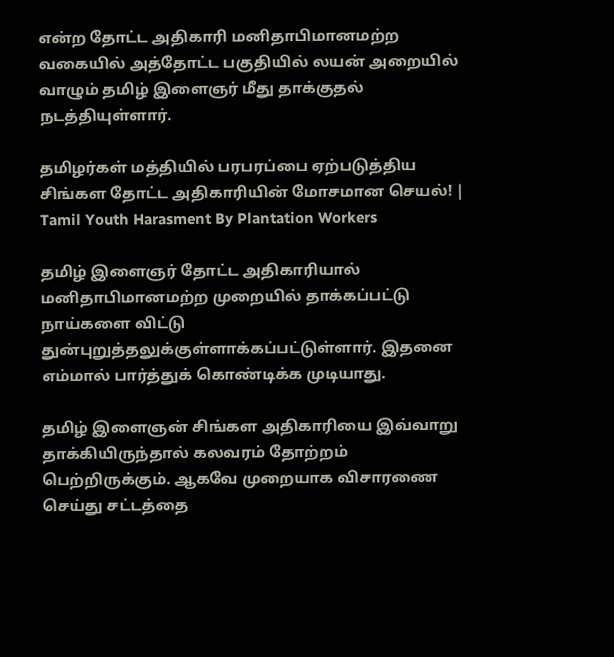என்ற தோட்ட அதிகாரி மனிதாபிமானமற்ற வகையில் அத்தோட்ட பகுதியில் லயன் அறையில் வாழும் தமிழ் இளைஞர் மீது தாக்குதல் நடத்தியுள்ளார்.

தமிழர்கள் மத்தியில் பரபரப்பை ஏற்படுத்திய சிங்கள தோட்ட அதிகாரியின் மோசமான செயல்! | Tamil Youth Harasment By Plantation Workers

தமிழ் இளைஞர் தோட்ட அதிகாரியால் மனிதாபிமானமற்ற முறையில் தாக்கப்பட்டு நாய்களை விட்டு துன்புறுத்தலுக்குள்ளாக்கப்பட்டுள்ளார். இதனை எம்மால் பார்த்துக் கொண்டிக்க முடியாது.

தமிழ் இளைஞன் சிங்கள அதிகாரியை இவ்வாறு தாக்கியிருந்தால் கலவரம் தோற்றம் பெற்றிருக்கும். ஆகவே முறையாக விசாரணை செய்து சட்டத்தை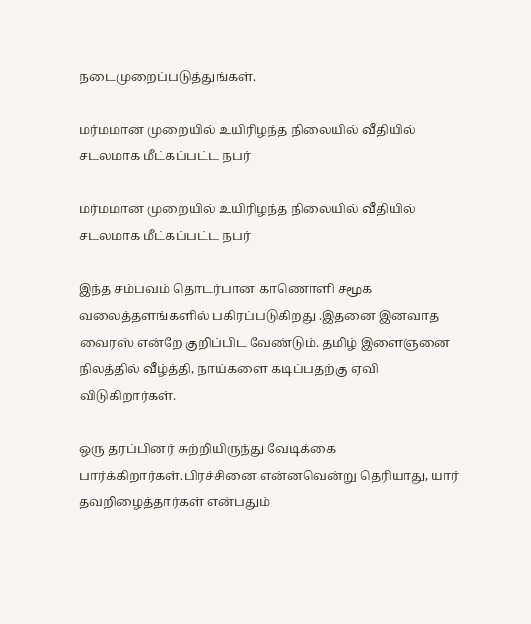நடைமுறைப்படுத்துங்கள்.

மர்மமான முறையில் உயிரிழந்த நிலையில் வீதியில் சடலமாக மீட்கப்பட்ட நபர்

மர்மமான முறையில் உயிரிழந்த நிலையில் வீதியில் சடலமாக மீட்கப்பட்ட நபர்

இந்த சம்பவம் தொடர்பான காணொளி சமூக வலைத்தளங்களில் பகிரப்படுகிறது .இதனை இனவாத வைரஸ் என்றே குறிப்பிட வேண்டும். தமிழ் இளைஞனை நிலத்தில் வீழ்த்தி, நாய்களை கடிப்பதற்கு ஏவி விடுகிறார்கள்.

ஒரு தரப்பினர் சுற்றியிருந்து வேடிக்கை பார்க்கிறார்கள்.பிரச்சினை என்னவென்று தெரியாது, யார் தவறிழைத்தார்கள் என்பதும்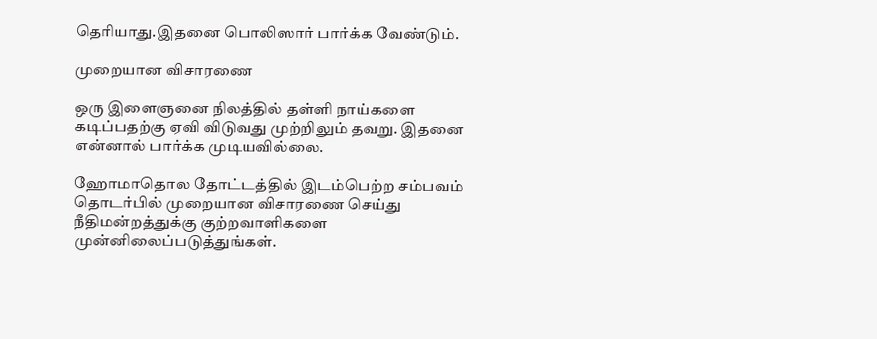தெரியாது.இதனை பொலிஸார் பார்க்க வேண்டும்.

முறையான விசாரணை

ஒரு இளைஞனை நிலத்தில் தள்ளி நாய்களை கடிப்பதற்கு ஏவி விடுவது முற்றிலும் தவறு. இதனை என்னால் பார்க்க முடியவில்லை.

ஹோமாதொல தோட்டத்தில் இடம்பெற்ற சம்பவம் தொடர்பில் முறையான விசாரணை செய்து நீதிமன்றத்துக்கு குற்றவாளிகளை முன்னிலைப்படுத்துங்கள்.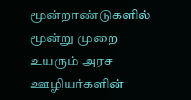மூன்றாண்டுகளில் மூன்று முறை உயரும் அரச ஊழியர்களின்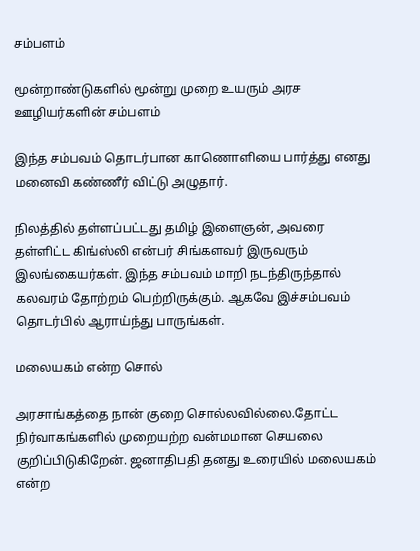சம்பளம்

மூன்றாண்டுகளில் மூன்று முறை உயரும் அரச ஊழியர்களின் சம்பளம்

இந்த சம்பவம் தொடர்பான காணொளியை பார்த்து எனது மனைவி கண்ணீர் விட்டு அழுதார்.

நிலத்தில் தள்ளப்பட்டது தமிழ் இளைஞன், அவரை தள்ளிட்ட கிங்ஸ்லி என்பர் சிங்களவர் இருவரும் இலங்கையர்கள். இந்த சம்பவம் மாறி நடந்திருந்தால் கலவரம் தோற்றம் பெற்றிருக்கும். ஆகவே இச்சம்பவம் தொடர்பில் ஆராய்ந்து பாருங்கள்.

மலையகம் என்ற சொல்

அரசாங்கத்தை நான் குறை சொல்லவில்லை.தோட்ட நிர்வாகங்களில் முறையற்ற வன்மமான செயலை குறிப்பிடுகிறேன். ஜனாதிபதி தனது உரையில் மலையகம் என்ற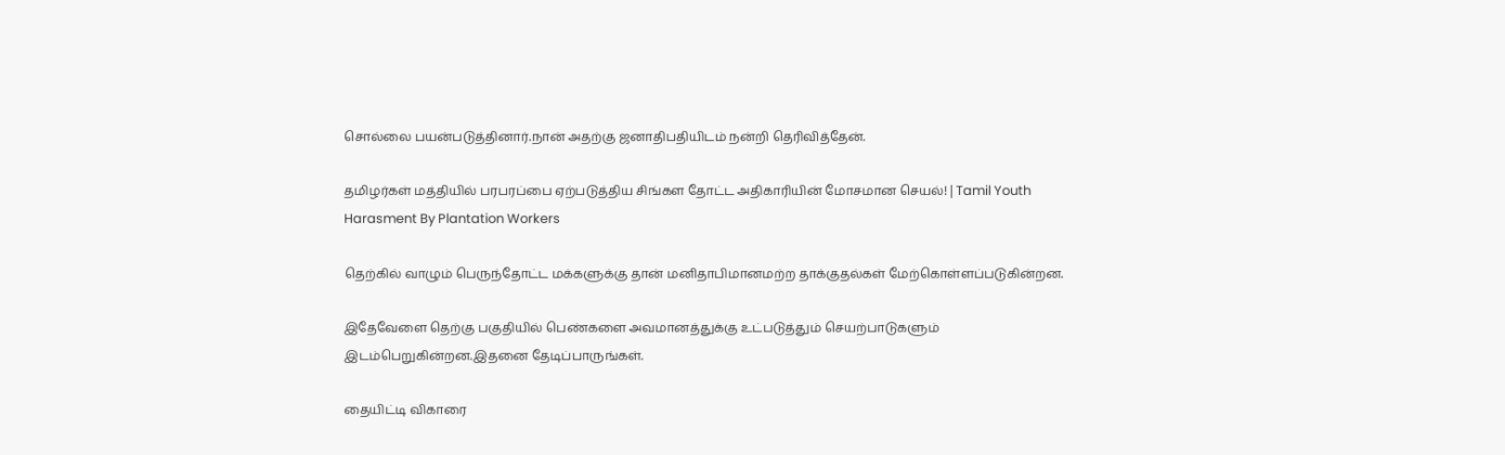சொல்லை பயன்படுத்தினார்.நான் அதற்கு ஜனாதிபதியிடம் நன்றி தெரிவித்தேன்.

தமிழர்கள் மத்தியில் பரபரப்பை ஏற்படுத்திய சிங்கள தோட்ட அதிகாரியின் மோசமான செயல்! | Tamil Youth Harasment By Plantation Workers

தெற்கில் வாழும் பெருந்தோட்ட மக்களுக்கு தான் மனிதாபிமானமற்ற தாக்குதல்கள் மேற்கொள்ளப்படுகின்றன.

இதேவேளை தெற்கு பகுதியில் பெண்களை அவமானத்துக்கு உட்படுத்தும் செயற்பாடுகளும் இடம்பெறுகின்றன.இதனை தேடிப்பாருங்கள்.

தையிட்டி விகாரை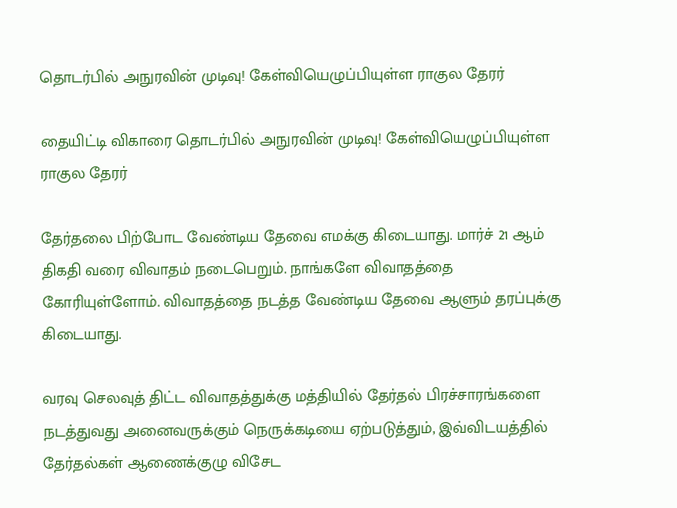தொடர்பில் அநுரவின் முடிவு! கேள்வியெழுப்பியுள்ள ராகுல தேரர்

தையிட்டி விகாரை தொடர்பில் அநுரவின் முடிவு! கேள்வியெழுப்பியுள்ள ராகுல தேரர்

தேர்தலை பிற்போட வேண்டிய தேவை எமக்கு கிடையாது. மார்ச் 21 ஆம் திகதி வரை விவாதம் நடைபெறும். நாங்களே விவாதத்தை கோரியுள்ளோம். விவாதத்தை நடத்த வேண்டிய தேவை ஆளும் தரப்புக்கு கிடையாது.

வரவு செலவுத் திட்ட விவாதத்துக்கு மத்தியில் தேர்தல் பிரச்சாரங்களை நடத்துவது அனைவருக்கும் நெருக்கடியை ஏற்படுத்தும், இவ்விடயத்தில் தேர்தல்கள் ஆணைக்குழு விசேட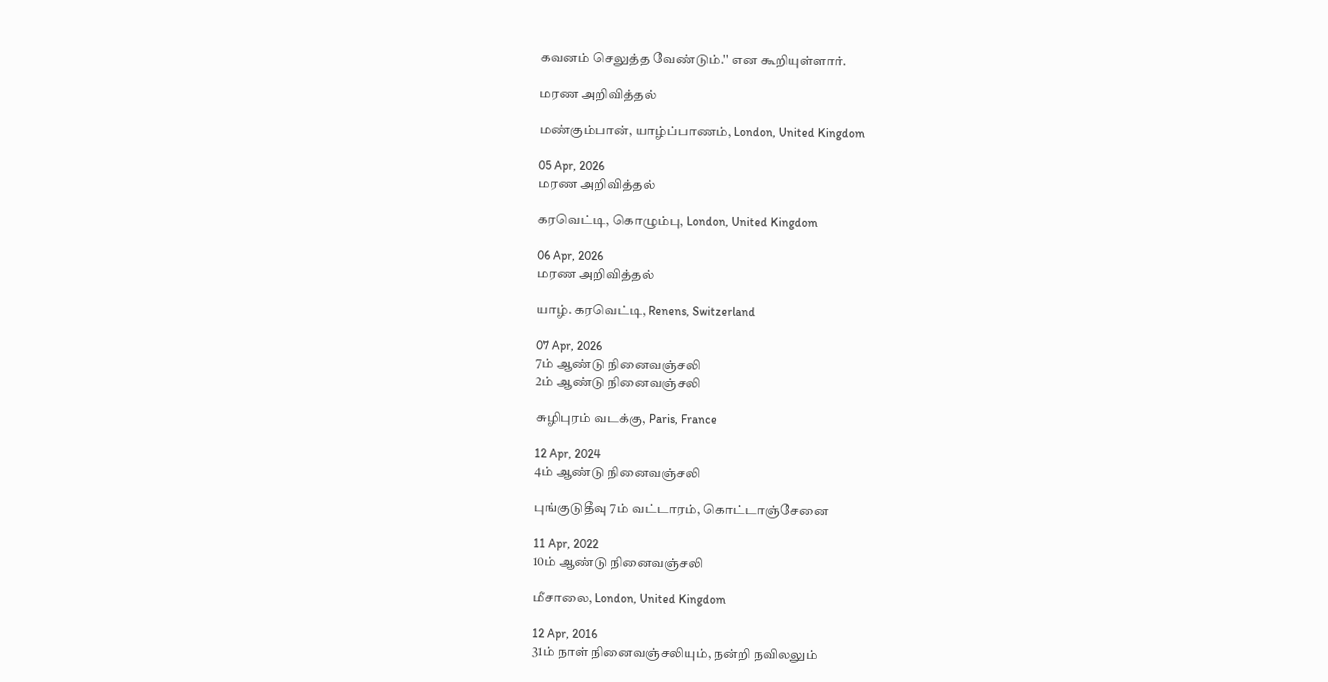கவனம் செலுத்த வேண்டும்.'' என கூறியுள்ளார்.

மரண அறிவித்தல்

மண்கும்பான், யாழ்ப்பாணம், London, United Kingdom

05 Apr, 2026
மரண அறிவித்தல்

கரவெட்டி, கொழும்பு, London, United Kingdom

06 Apr, 2026
மரண அறிவித்தல்

யாழ். கரவெட்டி, Renens, Switzerland

07 Apr, 2026
7ம் ஆண்டு நினைவஞ்சலி
2ம் ஆண்டு நினைவஞ்சலி

சுழிபுரம் வடக்கு, Paris, France

12 Apr, 2024
4ம் ஆண்டு நினைவஞ்சலி

புங்குடுதீவு 7ம் வட்டாரம், கொட்டாஞ்சேனை

11 Apr, 2022
10ம் ஆண்டு நினைவஞ்சலி

மீசாலை, London, United Kingdom

12 Apr, 2016
31ம் நாள் நினைவஞ்சலியும், நன்றி நவிலலும்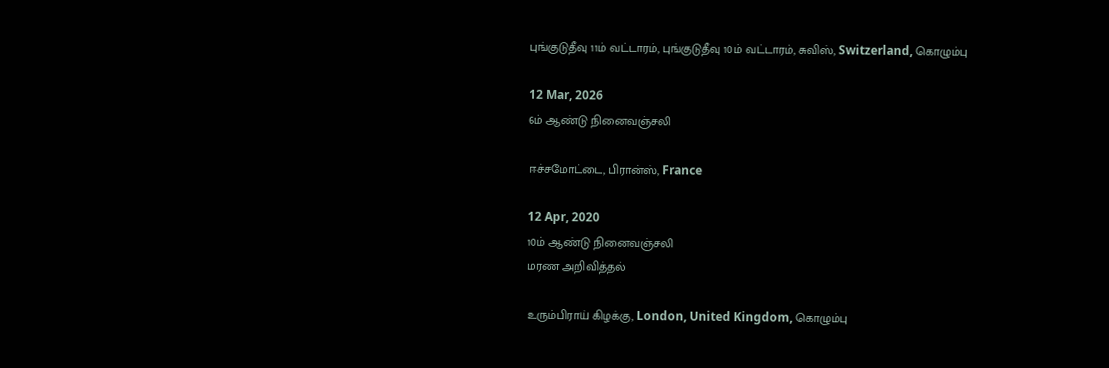புங்குடுதீவு 11ம் வட்டாரம், புங்குடுதீவு 10ம் வட்டாரம், சுவிஸ், Switzerland, கொழும்பு

12 Mar, 2026
6ம் ஆண்டு நினைவஞ்சலி

ஈச்சமோட்டை, பிரான்ஸ், France

12 Apr, 2020
10ம் ஆண்டு நினைவஞ்சலி
மரண அறிவித்தல்

உரும்பிராய் கிழக்கு, London, United Kingdom, கொழும்பு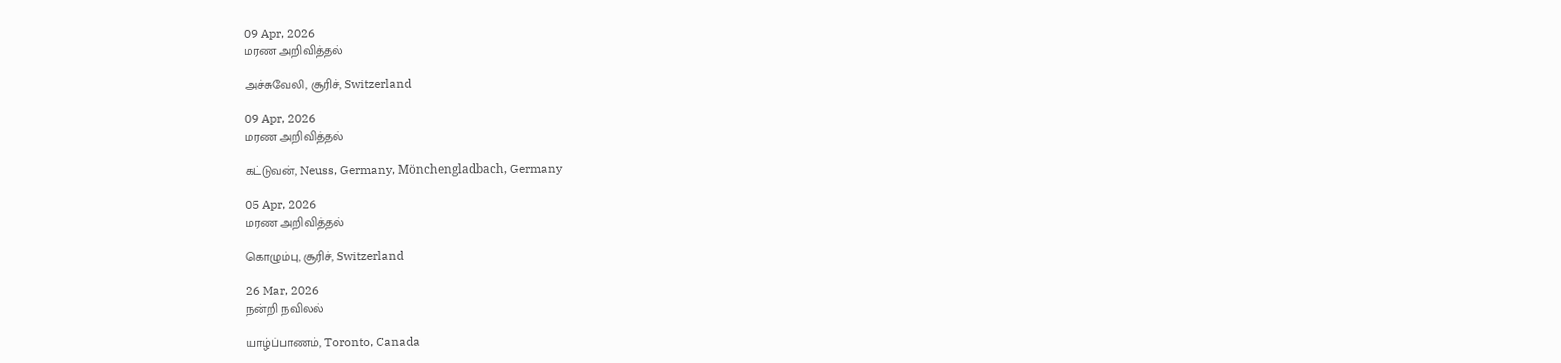09 Apr, 2026
மரண அறிவித்தல்

அச்சுவேலி, சூரிச், Switzerland

09 Apr, 2026
மரண அறிவித்தல்

கட்டுவன், Neuss, Germany, Mönchengladbach, Germany

05 Apr, 2026
மரண அறிவித்தல்

கொழும்பு, சூரிச், Switzerland

26 Mar, 2026
நன்றி நவிலல்

யாழ்ப்பாணம், Toronto, Canada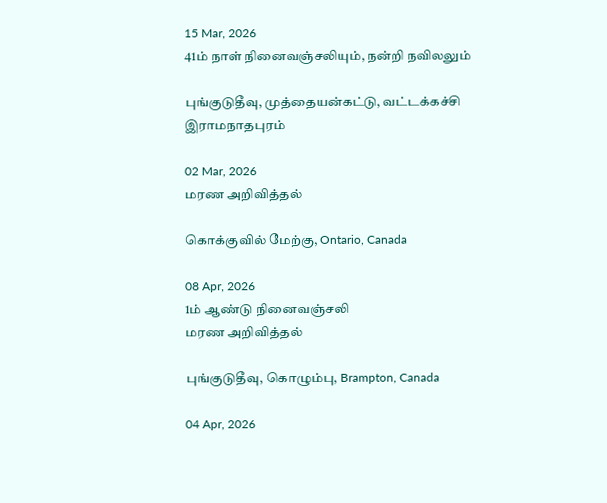15 Mar, 2026
41ம் நாள் நினைவஞ்சலியும், நன்றி நவிலலும்

புங்குடுதீவு, முத்தையன்கட்டு, வட்டக்கச்சி இராமநாதபுரம்

02 Mar, 2026
மரண அறிவித்தல்

கொக்குவில் மேற்கு, Ontario, Canada

08 Apr, 2026
1ம் ஆண்டு நினைவஞ்சலி
மரண அறிவித்தல்

புங்குடுதீவு, கொழும்பு, Brampton, Canada

04 Apr, 2026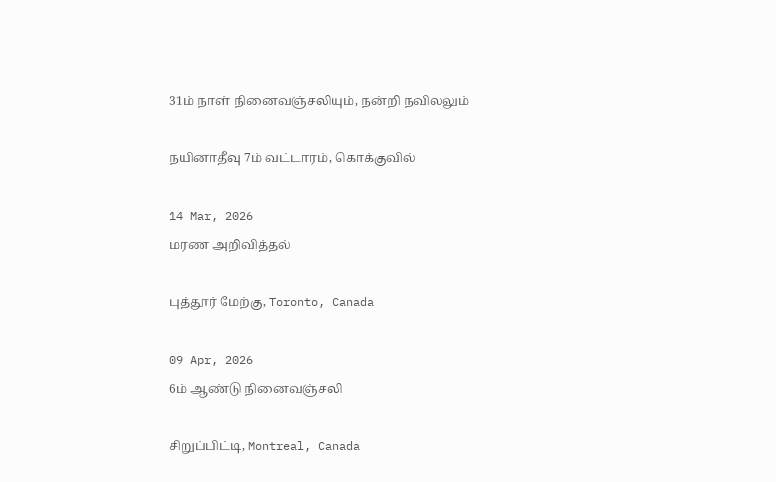31ம் நாள் நினைவஞ்சலியும், நன்றி நவிலலும்

நயினாதீவு 7ம் வட்டாரம், கொக்குவில்

14 Mar, 2026
மரண அறிவித்தல்

புத்தூர் மேற்கு, Toronto, Canada

09 Apr, 2026
6ம் ஆண்டு நினைவஞ்சலி

சிறுப்பிட்டி, Montreal, Canada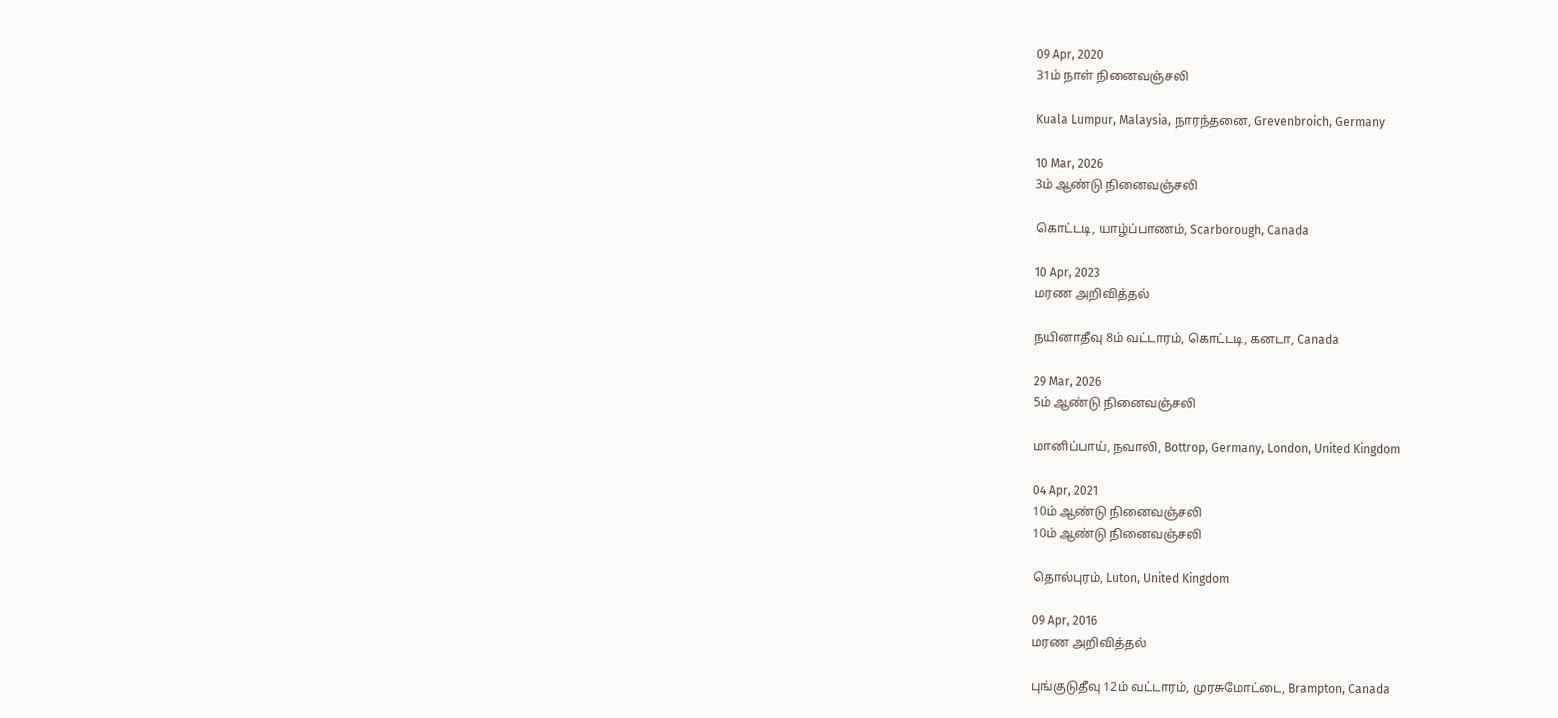09 Apr, 2020
31ம் நாள் நினைவஞ்சலி

Kuala Lumpur, Malaysia, நாரந்தனை, Grevenbroich, Germany

10 Mar, 2026
3ம் ஆண்டு நினைவஞ்சலி

கொட்டடி, யாழ்ப்பாணம், Scarborough, Canada

10 Apr, 2023
மரண அறிவித்தல்

நயினாதீவு 8ம் வட்டாரம், கொட்டடி, கனடா, Canada

29 Mar, 2026
5ம் ஆண்டு நினைவஞ்சலி

மானிப்பாய், நவாலி, Bottrop, Germany, London, United Kingdom

04 Apr, 2021
10ம் ஆண்டு நினைவஞ்சலி
10ம் ஆண்டு நினைவஞ்சலி

தொல்புரம், Luton, United Kingdom

09 Apr, 2016
மரண அறிவித்தல்

புங்குடுதீவு 12ம் வட்டாரம், முரசுமோட்டை, Brampton, Canada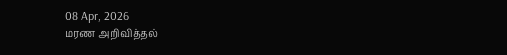08 Apr, 2026
மரண அறிவித்தல்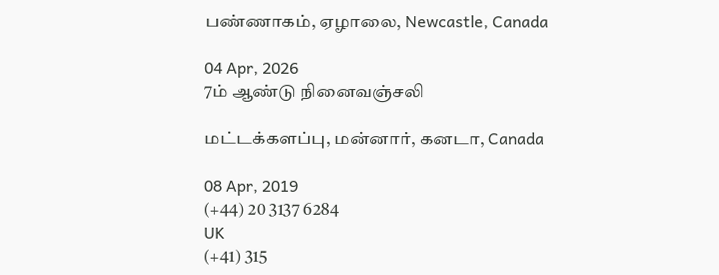பண்ணாகம், ஏழாலை, Newcastle, Canada

04 Apr, 2026
7ம் ஆண்டு நினைவஞ்சலி

மட்டக்களப்பு, மன்னார், கனடா, Canada

08 Apr, 2019
(+44) 20 3137 6284
UK
(+41) 315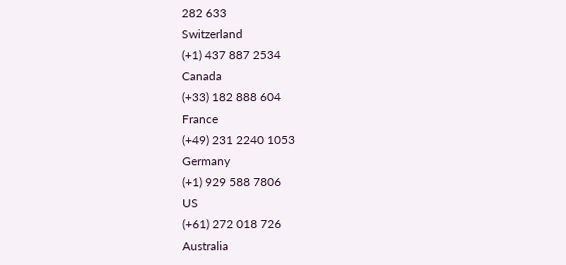282 633
Switzerland
(+1) 437 887 2534
Canada
(+33) 182 888 604
France
(+49) 231 2240 1053
Germany
(+1) 929 588 7806
US
(+61) 272 018 726
Australia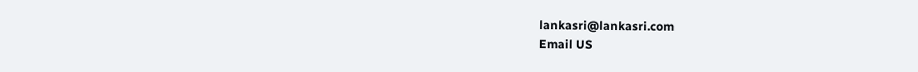lankasri@lankasri.com
Email US